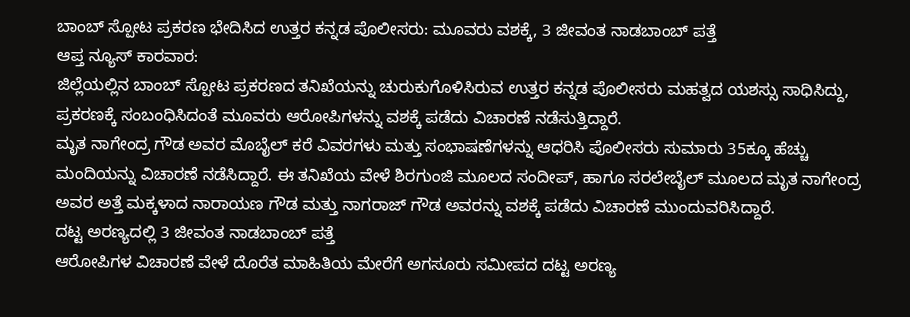ಬಾಂಬ್ ಸ್ಪೋಟ ಪ್ರಕರಣ ಭೇದಿಸಿದ ಉತ್ತರ ಕನ್ನಡ ಪೊಲೀಸರು: ಮೂವರು ವಶಕ್ಕೆ, 3 ಜೀವಂತ ನಾಡಬಾಂಬ್ ಪತ್ತೆ
ಆಪ್ತ ನ್ಯೂಸ್ ಕಾರವಾರ:
ಜಿಲ್ಲೆಯಲ್ಲಿನ ಬಾಂಬ್ ಸ್ಪೋಟ ಪ್ರಕರಣದ ತನಿಖೆಯನ್ನು ಚುರುಕುಗೊಳಿಸಿರುವ ಉತ್ತರ ಕನ್ನಡ ಪೊಲೀಸರು ಮಹತ್ವದ ಯಶಸ್ಸು ಸಾಧಿಸಿದ್ದು, ಪ್ರಕರಣಕ್ಕೆ ಸಂಬಂಧಿಸಿದಂತೆ ಮೂವರು ಆರೋಪಿಗಳನ್ನು ವಶಕ್ಕೆ ಪಡೆದು ವಿಚಾರಣೆ ನಡೆಸುತ್ತಿದ್ದಾರೆ.
ಮೃತ ನಾಗೇಂದ್ರ ಗೌಡ ಅವರ ಮೊಬೈಲ್ ಕರೆ ವಿವರಗಳು ಮತ್ತು ಸಂಭಾಷಣೆಗಳನ್ನು ಆಧರಿಸಿ ಪೊಲೀಸರು ಸುಮಾರು 35ಕ್ಕೂ ಹೆಚ್ಚು ಮಂದಿಯನ್ನು ವಿಚಾರಣೆ ನಡೆಸಿದ್ದಾರೆ. ಈ ತನಿಖೆಯ ವೇಳೆ ಶಿರಗುಂಜಿ ಮೂಲದ ಸಂದೀಪ್, ಹಾಗೂ ಸರಲೇಬೈಲ್ ಮೂಲದ ಮೃತ ನಾಗೇಂದ್ರ ಅವರ ಅತ್ತೆ ಮಕ್ಕಳಾದ ನಾರಾಯಣ ಗೌಡ ಮತ್ತು ನಾಗರಾಜ್ ಗೌಡ ಅವರನ್ನು ವಶಕ್ಕೆ ಪಡೆದು ವಿಚಾರಣೆ ಮುಂದುವರಿಸಿದ್ದಾರೆ.
ದಟ್ಟ ಅರಣ್ಯದಲ್ಲಿ 3 ಜೀವಂತ ನಾಡಬಾಂಬ್ ಪತ್ತೆ
ಆರೋಪಿಗಳ ವಿಚಾರಣೆ ವೇಳೆ ದೊರೆತ ಮಾಹಿತಿಯ ಮೇರೆಗೆ ಅಗಸೂರು ಸಮೀಪದ ದಟ್ಟ ಅರಣ್ಯ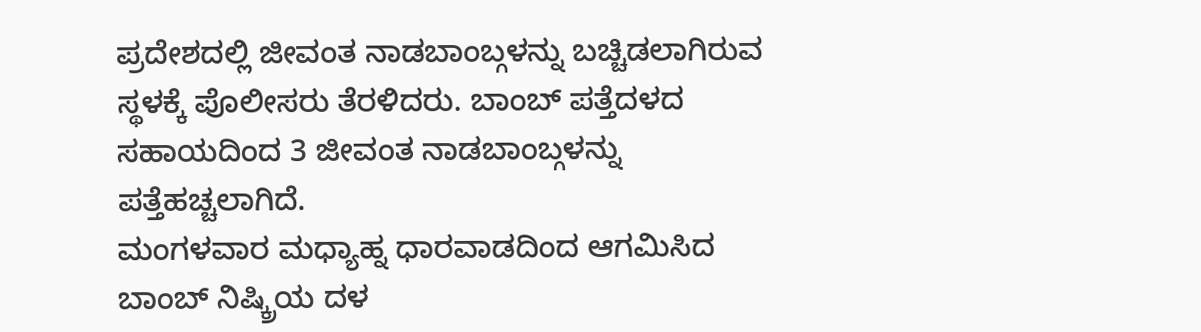ಪ್ರದೇಶದಲ್ಲಿ ಜೀವಂತ ನಾಡಬಾಂಬ್ಗಳನ್ನು ಬಚ್ಚಿಡಲಾಗಿರುವ ಸ್ಥಳಕ್ಕೆ ಪೊಲೀಸರು ತೆರಳಿದರು. ಬಾಂಬ್ ಪತ್ತೆದಳದ ಸಹಾಯದಿಂದ 3 ಜೀವಂತ ನಾಡಬಾಂಬ್ಗಳನ್ನು ಪತ್ತೆಹಚ್ಚಲಾಗಿದೆ.
ಮಂಗಳವಾರ ಮಧ್ಯಾಹ್ನ ಧಾರವಾಡದಿಂದ ಆಗಮಿಸಿದ ಬಾಂಬ್ ನಿಷ್ಕ್ರಿಯ ದಳ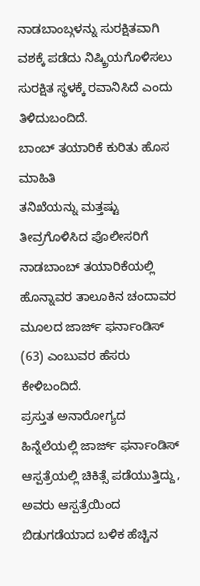ನಾಡಬಾಂಬ್ಗಳನ್ನು ಸುರಕ್ಷಿತವಾಗಿ ವಶಕ್ಕೆ ಪಡೆದು ನಿಷ್ಕ್ರಿಯಗೊಳಿಸಲು ಸುರಕ್ಷಿತ ಸ್ಥಳಕ್ಕೆ ರವಾನಿಸಿದೆ ಎಂದು ತಿಳಿದುಬಂದಿದೆ.
ಬಾಂಬ್ ತಯಾರಿಕೆ ಕುರಿತು ಹೊಸ ಮಾಹಿತಿ
ತನಿಖೆಯನ್ನು ಮತ್ತಷ್ಟು ತೀವ್ರಗೊಳಿಸಿದ ಪೊಲೀಸರಿಗೆ ನಾಡಬಾಂಬ್ ತಯಾರಿಕೆಯಲ್ಲಿ ಹೊನ್ನಾವರ ತಾಲೂಕಿನ ಚಂದಾವರ ಮೂಲದ ಜಾರ್ಜ್ ಫರ್ನಾಂಡಿಸ್ (63) ಎಂಬುವರ ಹೆಸರು ಕೇಳಿಬಂದಿದೆ.
ಪ್ರಸ್ತುತ ಅನಾರೋಗ್ಯದ ಹಿನ್ನೆಲೆಯಲ್ಲಿ ಜಾರ್ಜ್ ಫರ್ನಾಂಡಿಸ್ ಆಸ್ಪತ್ರೆಯಲ್ಲಿ ಚಿಕಿತ್ಸೆ ಪಡೆಯುತ್ತಿದ್ದು, ಅವರು ಆಸ್ಪತ್ರೆಯಿಂದ ಬಿಡುಗಡೆಯಾದ ಬಳಿಕ ಹೆಚ್ಚಿನ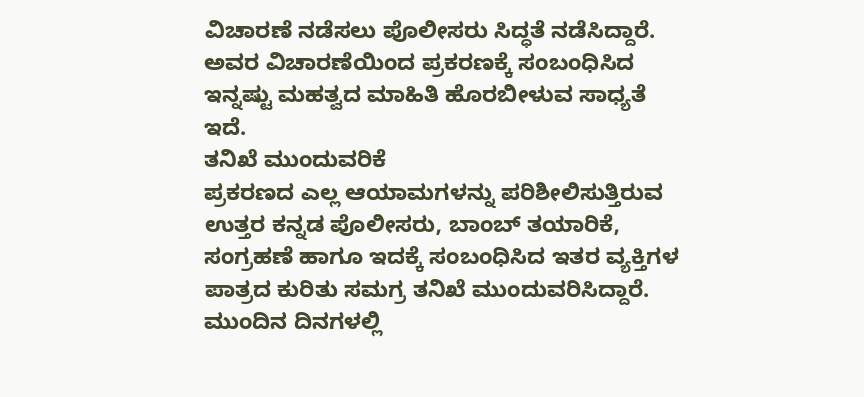ವಿಚಾರಣೆ ನಡೆಸಲು ಪೊಲೀಸರು ಸಿದ್ಧತೆ ನಡೆಸಿದ್ದಾರೆ. ಅವರ ವಿಚಾರಣೆಯಿಂದ ಪ್ರಕರಣಕ್ಕೆ ಸಂಬಂಧಿಸಿದ ಇನ್ನಷ್ಟು ಮಹತ್ವದ ಮಾಹಿತಿ ಹೊರಬೀಳುವ ಸಾಧ್ಯತೆ ಇದೆ.
ತನಿಖೆ ಮುಂದುವರಿಕೆ
ಪ್ರಕರಣದ ಎಲ್ಲ ಆಯಾಮಗಳನ್ನು ಪರಿಶೀಲಿಸುತ್ತಿರುವ ಉತ್ತರ ಕನ್ನಡ ಪೊಲೀಸರು, ಬಾಂಬ್ ತಯಾರಿಕೆ, ಸಂಗ್ರಹಣೆ ಹಾಗೂ ಇದಕ್ಕೆ ಸಂಬಂಧಿಸಿದ ಇತರ ವ್ಯಕ್ತಿಗಳ ಪಾತ್ರದ ಕುರಿತು ಸಮಗ್ರ ತನಿಖೆ ಮುಂದುವರಿಸಿದ್ದಾರೆ. ಮುಂದಿನ ದಿನಗಳಲ್ಲಿ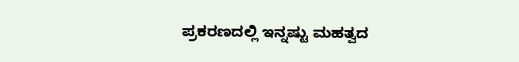ಪ್ರಕರಣದಲ್ಲಿ ಇನ್ನಷ್ಟು ಮಹತ್ವದ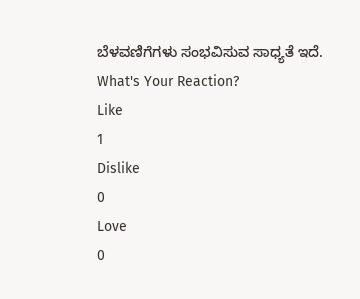ಬೆಳವಣಿಗೆಗಳು ಸಂಭವಿಸುವ ಸಾಧ್ಯತೆ ಇದೆ.
What's Your Reaction?
Like
1
Dislike
0
Love
0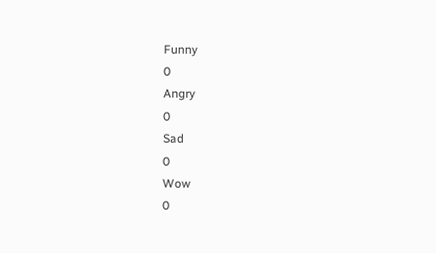Funny
0
Angry
0
Sad
0
Wow
0